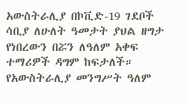አውስትራሊያ በኮቪድ-19 ገደቦች ሳቢያ ለሁለት ዓመታት ያህል ዘግታ የነበረውን በሯን ለዓለም አቀፍ ተማሪዎች ዳግም ከፍታለች። የአውስትራሊያ መንግሥት ዓለም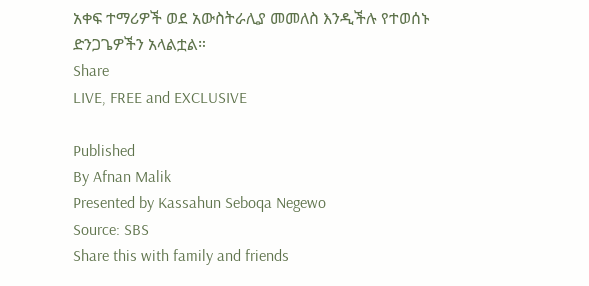አቀፍ ተማሪዎች ወደ አውስትራሊያ መመለስ እንዲችሉ የተወሰኑ ድንጋጌዎችን አላልቷል።
Share
LIVE, FREE and EXCLUSIVE

Published
By Afnan Malik
Presented by Kassahun Seboqa Negewo
Source: SBS
Share this with family and friends